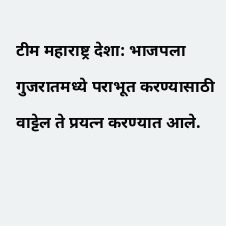टीम महाराष्ट्र देशा: भाजपला गुजरातमध्ये पराभूत करण्यासाठी वाट्टेल ते प्रयत्न करण्यात आले.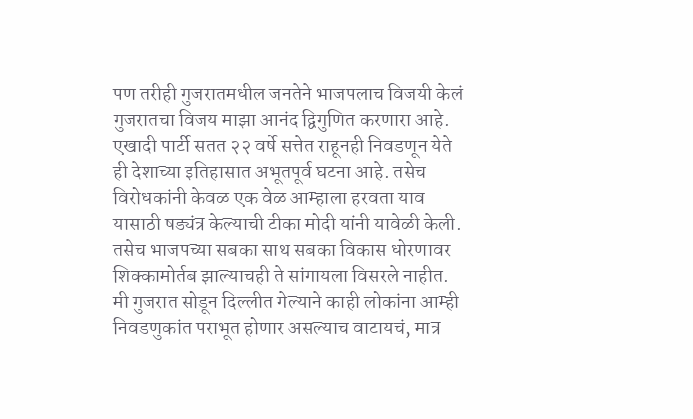पण तरीही गुजरातमधील जनतेने भाजपलाच विजयी केलं
गुजरातचा विजय माझा आनंद द्विगुणित करणारा आहे. एखादी पार्टी सतत २२ वर्षे सत्तेत राहूनही निवडणून येते ही देशाच्या इतिहासात अभूतपूर्व घटना आहे. तसेच विरोधकांनी केवळ एक वेळ आम्हाला हरवता याव यासाठी षड्यंत्र केल्याची टीका मोदी यांनी यावेळी केली. तसेच भाजपच्या सबका साथ सबका विकास धोरणावर शिक्कामोर्तब झाल्याचही ते सांगायला विसरले नाहीत.
मी गुजरात सोडून दिल्लीत गेल्याने काही लोकांना आम्ही निवडणुकांत पराभूत होणार असल्याच वाटायचं, मात्र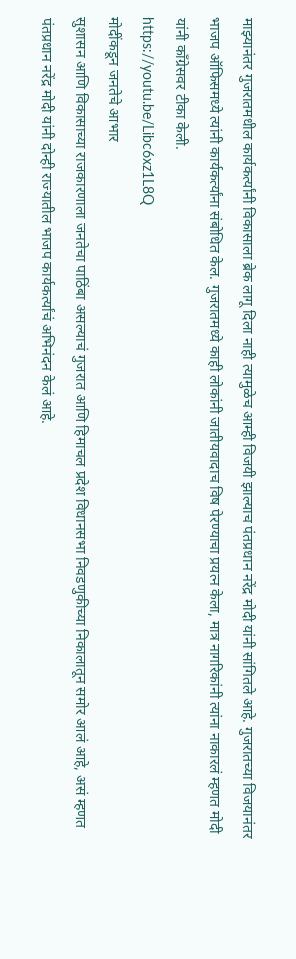माझ्यानंतर गुजरातमधील कार्यकर्त्यांनी विकासाला ब्रेक लागू दिला नाही त्यामुळेच आम्ही विजयी झाल्याच पंतप्रधान नरेंद्र मोदी यांनी सांगितले आहे. गुजरातच्या विजयानंतर भाजप ऑफिसमध्ये त्यांनी कार्यकर्त्यांना संबोधित केल. गुजरातमध्ये काही लोकांनी जातीयवादाच विष पेरण्याचा प्रयत्न केला, मात्र नागरिकांनी त्यांना नाकारलं म्हणत मोदी यांनी कॉंग्रेसवर टीका केली.
https://youtu.be/Libc6xz1L8Q
मोदींकडून जनतेचे आभार
सुशासन आणि विकासाच्या राजकारणाला जनतेचा पाठिंबा असल्याचं गुजरात आणि हिमाचल प्रदेश विधानसभा निवडणुकीच्या निकालातून समोर आलं आहे, असं म्हणत पंतप्रधान नरेंद्र मोदी यांनी दोन्ही राज्यातील भाजप कार्यकर्त्यांचं अभिनंदन केलं आहे.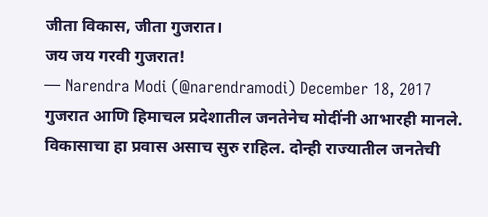जीता विकास, जीता गुजरात।
जय जय गरवी गुजरात!
— Narendra Modi (@narendramodi) December 18, 2017
गुजरात आणि हिमाचल प्रदेशातील जनतेनेच मोदींनी आभारही मानले. विकासाचा हा प्रवास असाच सुरु राहिल. दोन्ही राज्यातील जनतेची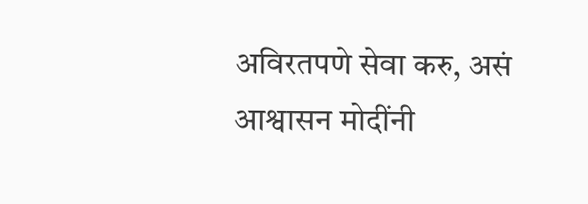अविरतपणे सेवा करु, असं आश्वासन मोदींनी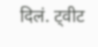दिलं. ट्वीट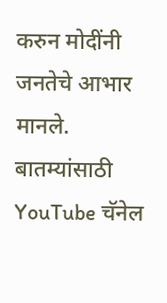करुन मोदींनी जनतेचे आभार मानले.
बातम्यांसाठी YouTube चॅनेल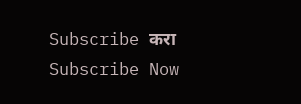Subscribe करा
Subscribe Now